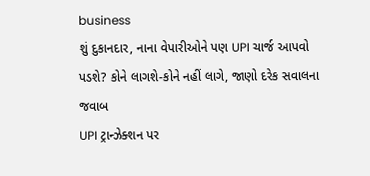business
શું દુકાનદાર, નાના વેપારીઓને પણ UPI ચાર્જ આપવો પડશે? કોને લાગશે-કોને નહીં લાગે, જાણો દરેક સવાલના જવાબ
UPI ટ્રાન્ઝેક્શન પર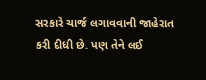સરકારે ચાર્જ લગાવવાની જાહેરાત કરી દીધી છે. પણ તેને લઈ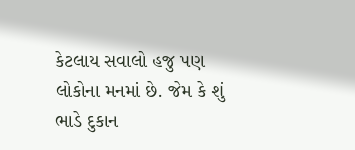કેટલાય સવાલો હજુ પણ લોકોના મનમાં છે. જેમ કે શું ભાડે દુકાન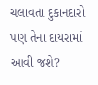ચલાવતા દુકાનદારો પણ તેના દાયરામાં આવી જશે?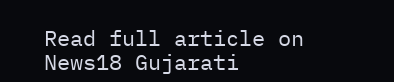Read full article on News18 Gujarati